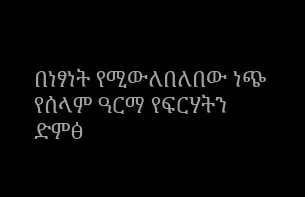በነፃነት የሚውለበለበው ነጭ የሰላም ዓርማ የፍርሃትን ድምፅ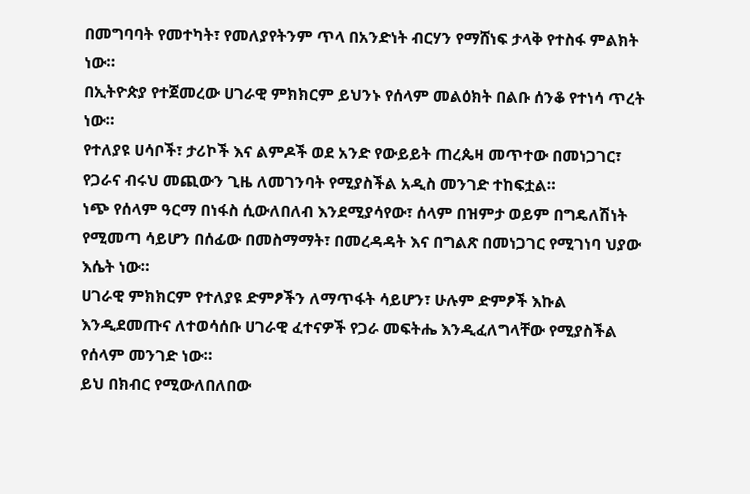በመግባባት የመተካት፣ የመለያየትንም ጥላ በአንድነት ብርሃን የማሸነፍ ታላቅ የተስፋ ምልክት ነው።
በኢትዮጵያ የተጀመረው ሀገራዊ ምክክርም ይህንኑ የሰላም መልዕክት በልቡ ሰንቆ የተነሳ ጥረት ነው።
የተለያዩ ሀሳቦች፣ ታሪኮች እና ልምዶች ወደ አንድ የውይይት ጠረጴዛ መጥተው በመነጋገር፣ የጋራና ብሩህ መጪውን ጊዜ ለመገንባት የሚያስችል አዲስ መንገድ ተከፍቷል።
ነጭ የሰላም ዓርማ በነፋስ ሲውለበለብ እንደሚያሳየው፣ ሰላም በዝምታ ወይም በግዴለሽነት የሚመጣ ሳይሆን በሰፊው በመስማማት፣ በመረዳዳት እና በግልጽ በመነጋገር የሚገነባ ህያው እሴት ነው።
ሀገራዊ ምክክርም የተለያዩ ድምፆችን ለማጥፋት ሳይሆን፣ ሁሉም ድምፆች እኩል እንዲደመጡና ለተወሳሰቡ ሀገራዊ ፈተናዎች የጋራ መፍትሔ እንዲፈለግላቸው የሚያስችል የሰላም መንገድ ነው።
ይህ በክብር የሚውለበለበው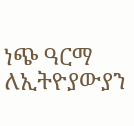ነጭ ዓርማ ለኢትዮያውያን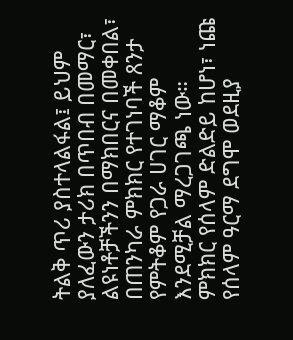ትልቅ ጥሪ ያስተላልፋል፤ ይህም ያለፈውን ታሪክ በጥበብ በመማር፣ ልዩነቶቻችንን በማክበርና በመቀበል፣ በጠንካራ ምክክር የተገነባች ጸንታ የምትቆም የጋራ ሀገር ማቆም እንደሚቻል ማረጋገጫ ነው።
ምክክር የሰላም ድልድይ ከሆነ፣ ነጩ የሰላም ዓርማ ደግሞ ወደዚያ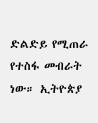ድልድይ የሚጠራ የተስፋ መብራት ነው። ኢትዮጵያ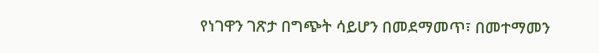የነገዋን ገጽታ በግጭት ሳይሆን በመደማመጥ፣ በመተማመን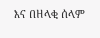እና በዘላቂ ሰላም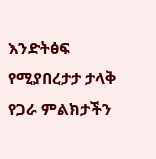እንድትፅፍ የሚያበረታታ ታላቅ የጋራ ምልክታችን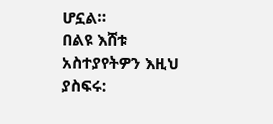ሆኗል።
በልዩ እሸቱ
አስተያየትዎን እዚህ ያስፍሩ: